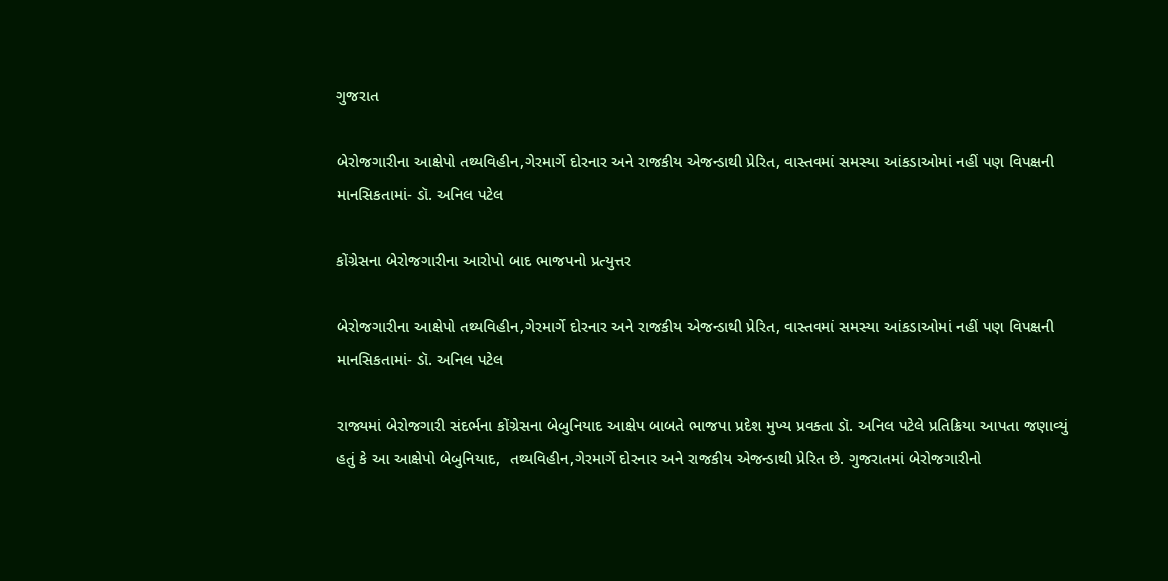ગુજરાત

બેરોજગારીના આક્ષેપો તથ્યવિહીન,ગેરમાર્ગે દોરનાર અને રાજકીય એજન્ડાથી પ્રેરિત, વાસ્તવમાં સમસ્યા આંકડાઓમાં નહીં પણ વિપક્ષની માનસિકતામાં- ડૉ. અનિલ પટેલ

કોંગ્રેસના બેરોજગારીના આરોપો બાદ ભાજપનો પ્રત્યુત્તર

બેરોજગારીના આક્ષેપો તથ્યવિહીન,ગેરમાર્ગે દોરનાર અને રાજકીય એજન્ડાથી પ્રેરિત, વાસ્તવમાં સમસ્યા આંકડાઓમાં નહીં પણ વિપક્ષની માનસિકતામાં- ડૉ. અનિલ પટેલ

રાજ્યમાં બેરોજગારી સંદર્ભના કોંગ્રેસના બેબુનિયાદ આક્ષેપ બાબતે ભાજપા પ્રદેશ મુખ્ય પ્રવક્તા ડૉ. અનિલ પટેલે પ્રતિક્રિયા આપતા જણાવ્યું હતું કે આ આક્ષેપો બેબુનિયાદ,  તથ્યવિહીન,ગેરમાર્ગે દોરનાર અને રાજકીય એજન્ડાથી પ્રેરિત છે. ગુજરાતમાં બેરોજગારીનો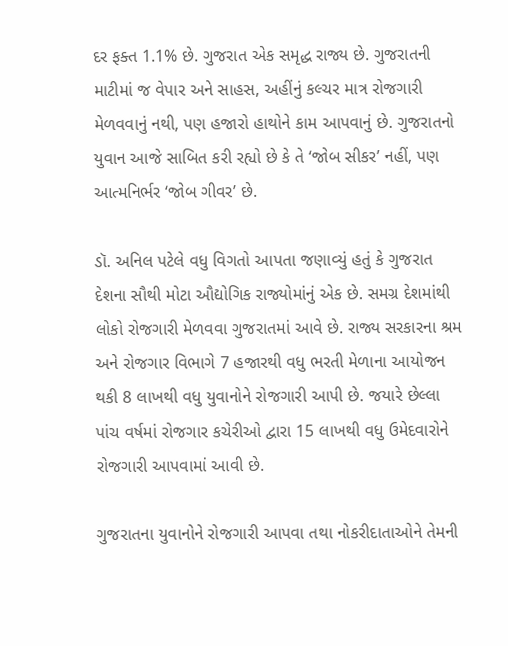દર ફક્ત 1.1% છે. ગુજરાત એક સમૃદ્ધ રાજ્ય છે. ગુજરાતની માટીમાં જ વેપાર અને સાહસ, અહીંનું કલ્ચર માત્ર રોજગારી મેળવવાનું નથી, પણ હજારો હાથોને કામ આપવાનું છે. ગુજરાતનો યુવાન આજે સાબિત કરી રહ્યો છે કે તે ‘જોબ સીકર’ નહીં, પણ આત્મનિર્ભર ‘જોબ ગીવર’ છે.

ડૉ. અનિલ પટેલે વધુ વિગતો આપતા જણાવ્યું હતું કે ગુજરાત દેશના સૌથી મોટા ઔદ્યોગિક રાજ્યોમાંનું એક છે. સમગ્ર દેશમાંથી લોકો રોજગારી મેળવવા ગુજરાતમાં આવે છે. રાજ્ય સરકારના શ્રમ અને રોજગાર વિભાગે 7 હજારથી વધુ ભરતી મેળાના આયોજન થકી 8 લાખથી વધુ યુવાનોને રોજગારી આપી છે. જયારે છેલ્લા પાંચ વર્ષમાં રોજગાર કચેરીઓ દ્વારા 15 લાખથી વધુ ઉમેદવારોને રોજગારી આપવામાં આવી છે.

ગુજરાતના યુવાનોને રોજગારી આપવા તથા નોકરીદાતાઓને તેમની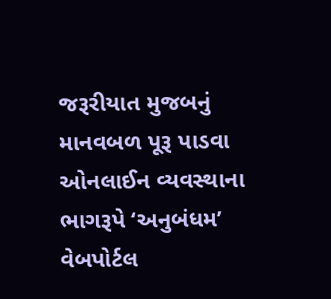જરૂરીયાત મુજબનું માનવબળ પૂરૂ પાડવા ઓનલાઈન વ્યવસ્થાના ભાગરૂપે ‘અનુબંધમ’ વેબપોર્ટલ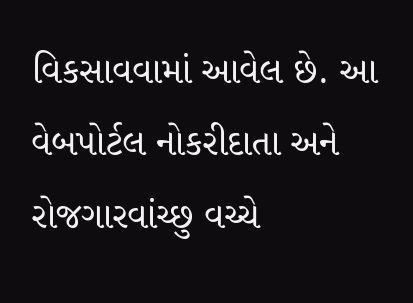વિકસાવવામાં આવેલ છે. આ વેબપોર્ટલ નોકરીદાતા અને રોજગારવાંચ્છુ વચ્ચે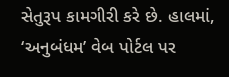સેતુરૂપ કામગીરી કરે છે. હાલમાં, ‘અનુબંધમ’ વેબ પોર્ટલ પર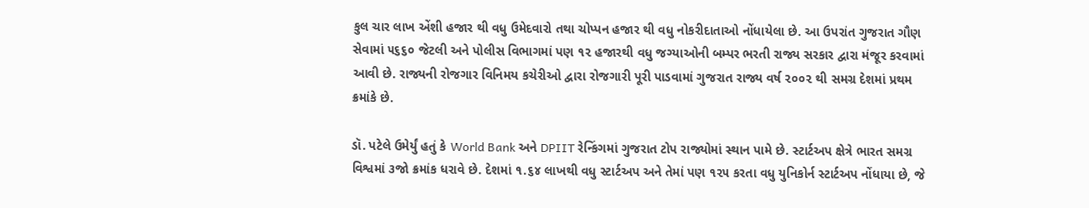કુલ ચાર લાખ એંશી હજાર થી વધુ ઉમેદવારો તથા ચોપ્પન હજાર થી વધુ નોકરીદાતાઓ નોંધાયેલા છે. આ ઉપરાંત ગુજરાત ગૌણ સેવામાં ૫૬૬૦ જેટલી અને પોલીસ વિભાગમાં પણ ૧૨ હજારથી વધુ જગ્યાઓની બમ્પર ભરતી રાજ્ય સરકાર દ્વારા મંજૂર કરવામાં આવી છે. રાજ્યની રોજગાર વિનિમય કચેરીઓ દ્વારા રોજગારી પૂરી પાડવામાં ગુજરાત રાજ્ય વર્ષ ૨૦૦૨ થી સમગ્ર દેશમાં પ્રથમ ક્રમાંકે છે.

ડૉ. પટેલે ઉમેર્યું હતું કે World Bank અને DPIIT રેન્કિંગમાં ગુજરાત ટોપ રાજ્યોમાં સ્થાન પામે છે. સ્ટાર્ટઅપ ક્ષેત્રે ભારત સમગ્ર વિશ્વમાં ૩જો ક્રમાંક ધરાવે છે. દેશમાં ૧.૬૪ લાખથી વધુ સ્ટાર્ટઅપ અને તેમાં પણ ૧૨૫ કરતા વધુ યુનિકોર્ન સ્ટાર્ટઅપ નોંધાયા છે, જે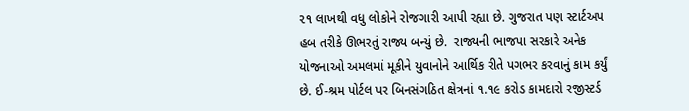૨૧ લાખથી વધુ લોકોને રોજગારી આપી રહ્યા છે. ગુજરાત પણ સ્ટાર્ટઅપ હબ તરીકે ઊભરતું રાજ્ય બન્યું છે.  રાજ્યની ભાજપા સરકારે અનેક યોજનાઓ અમલમાં મૂકીને યુવાનોને આર્થિક રીતે પગભર કરવાનું કામ કર્યું છે. ઈ-શ્રમ પોર્ટલ પર બિનસંગઠિત ક્ષેત્રનાં ૧.૧૯ કરોડ કામદારો રજીસ્ટર્ડ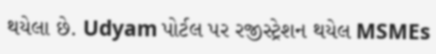થયેલા છે. Udyam પોર્ટલ પર રજીસ્ટ્રેશન થયેલ MSMEs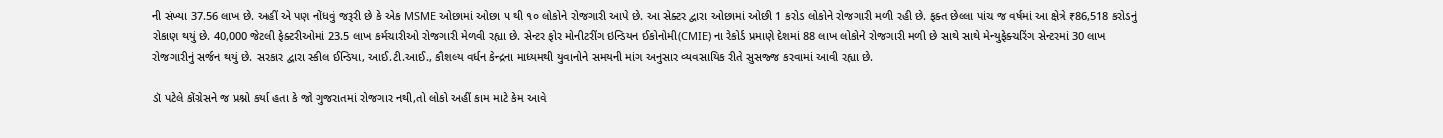ની સંખ્યા 37.56 લાખ છે. અહીં એ પણ નોંધવું જરૂરી છે કે એક MSME ઓછામાં ઓછા ૫ થી ૧૦ લોકોને રોજગારી આપે છે. આ સેક્ટર દ્વારા ઓછામાં ઓછી 1 કરોડ લોકોને રોજગારી મળી રહી છે. ફક્ત છેલ્લા પાંચ જ વર્ષમાં આ ક્ષેત્રે ₹86,518 કરોડનું રોકાણ થયું છે. 40,000 જેટલી ફેક્ટરીઓમાં 23.5 લાખ કર્મચારીઓ રોજગારી મેળવી રહ્યા છે. સેન્ટર ફોર મોનીટરીંગ ઇન્ડિયન ઈકોનોમી(CMIE) ના રેકોર્ડ પ્રમાણે દેશમાં 88 લાખ લોકોને રોજગારી મળી છે સાથે સાથે મેન્યુફેક્ચરિંગ સેન્ટરમાં 30 લાખ રોજગારીનું સર્જન થયું છે. સરકાર દ્વારા સ્કીલ ઈન્ડિયા, આઈ.ટી.આઈ., કૌશલ્ય વર્ધન કેન્દ્રના માધ્યમથી યુવાનોને સમયની માંગ અનુસાર વ્યવસાયિક રીતે સુસજ્જ કરવામાં આવી રહ્યા છે.

ડૉ પટેલે કોંગ્રેસને જ પ્રશ્નો કર્યા હતા કે જો ગુજરાતમાં રોજગાર નથી,તો લોકો અહીં કામ માટે કેમ આવે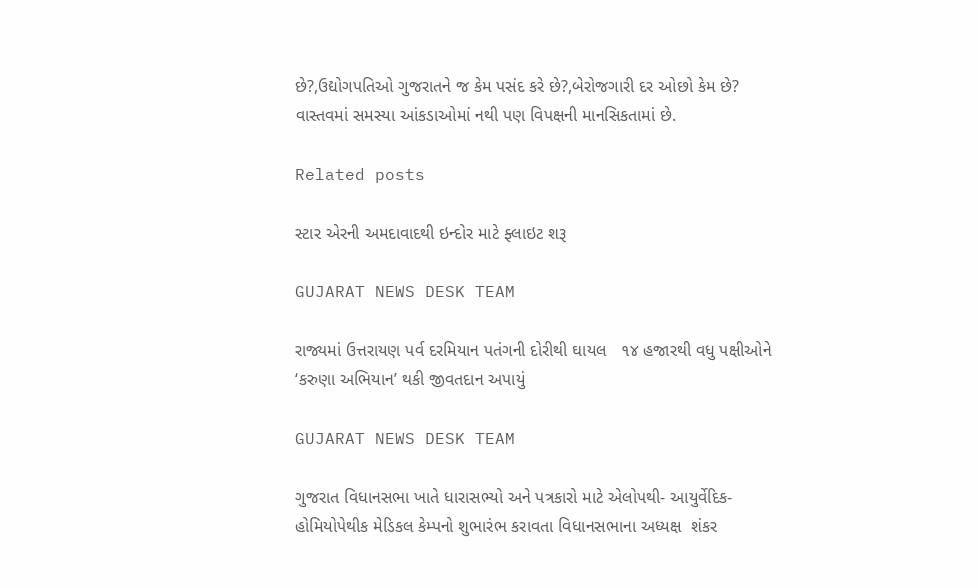છે?,ઉદ્યોગપતિઓ ગુજરાતને જ કેમ પસંદ કરે છે?,બેરોજગારી દર ઓછો કેમ છે?
વાસ્તવમાં સમસ્યા આંકડાઓમાં નથી પણ વિપક્ષની માનસિકતામાં છે.

Related posts

સ્ટાર એરની અમદાવાદથી ઇન્દોર માટે ફ્લાઇટ શરૂ

GUJARAT NEWS DESK TEAM

રાજ્યમાં ઉત્તરાયણ પર્વ દરમિયાન પતંગની દોરીથી ઘાયલ   ૧૪ હજારથી વધુ પક્ષીઓને ‘કરુણા અભિયાન’ થકી જીવતદાન અપાયું

GUJARAT NEWS DESK TEAM

ગુજરાત વિધાનસભા ખાતે ધારાસભ્યો અને પત્રકારો માટે એલોપથી- આયુર્વેદિક- હોમિયોપેથીક મેડિકલ કેમ્પનો શુભારંભ કરાવતા વિધાનસભાના અધ્યક્ષ  શંકર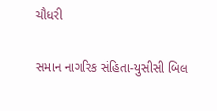ચૌધરી

સમાન નાગરિક સંહિતા-યુસીસી બિલ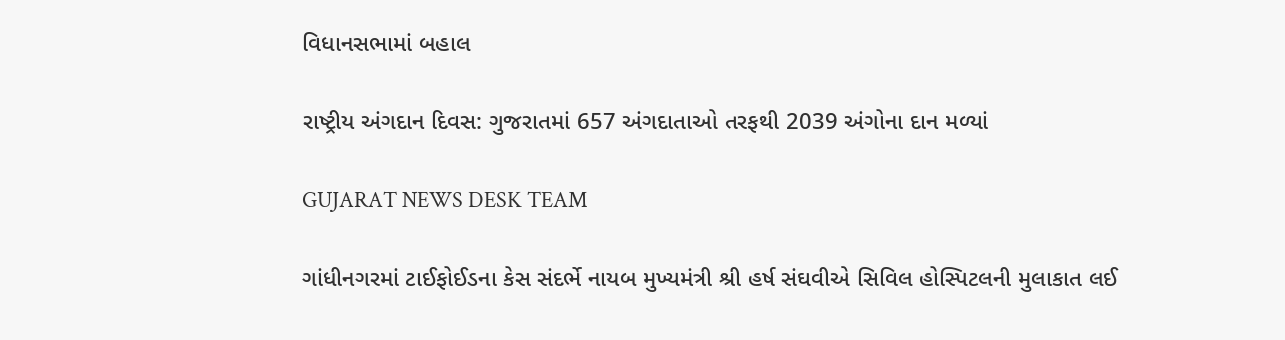વિધાનસભામાં બહાલ

રાષ્ટ્રીય અંગદાન દિવસ: ગુજરાતમાં 657 અંગદાતાઓ તરફથી 2039 અંગોના દાન મળ્યાં

GUJARAT NEWS DESK TEAM

ગાંધીનગરમાં ટાઈફોઈડના કેસ સંદર્ભે નાયબ મુખ્યમંત્રી શ્રી હર્ષ સંઘવીએ સિવિલ હોસ્પિટલની મુલાકાત લઈ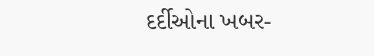દર્દીઓના ખબર-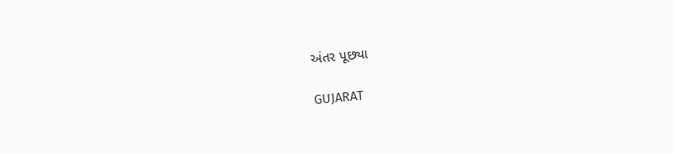અંતર પૂછ્યા

GUJARAT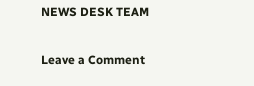NEWS DESK TEAM

Leave a Comment